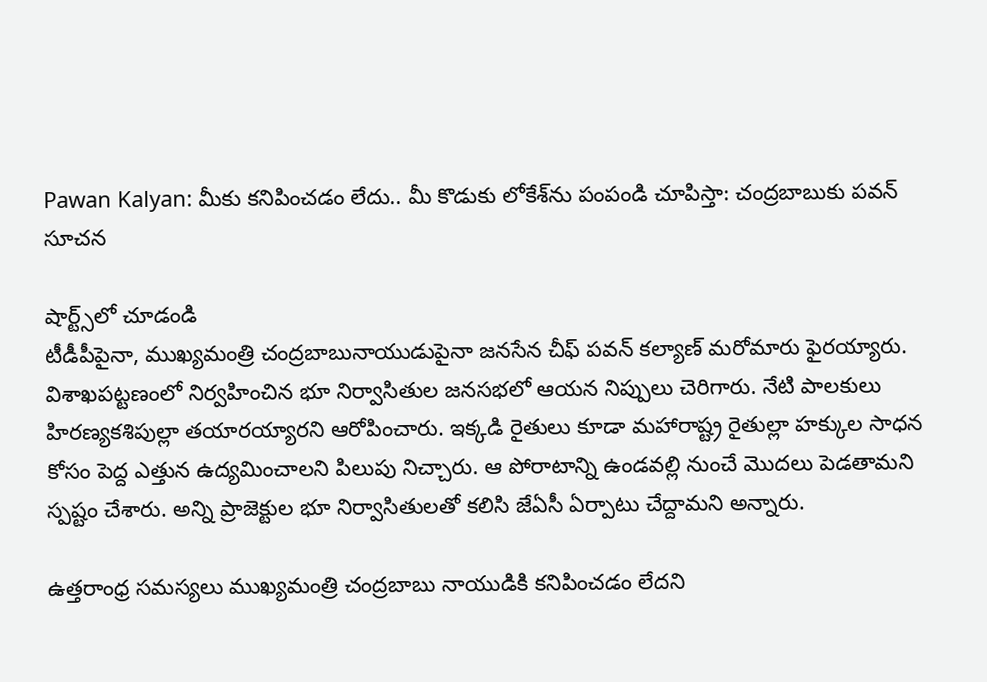Pawan Kalyan: మీకు కనిపించడం లేదు.. మీ కొడుకు లోకేశ్‌ను పంపండి చూపిస్తా: చంద్రబాబుకు పవన్ సూచన

షార్ట్స్‌లో చూడండి
టీడీపీపైనా, ముఖ్యమంత్రి చంద్రబాబునాయుడుపైనా జనసేన చీఫ్ పవన్ కల్యాణ్ మరోమారు ఫైరయ్యారు. విశాఖపట్టణంలో నిర్వహించిన భూ నిర్వాసితుల జనసభలో ఆయన నిప్పులు చెరిగారు. నేటి పాలకులు హిరణ్యకశిపుల్లా తయారయ్యారని ఆరోపించారు. ఇక్కడి రైతులు కూడా మహారాష్ట్ర రైతుల్లా హక్కుల సాధన కోసం పెద్ద ఎత్తున ఉద్యమించాలని పిలుపు నిచ్చారు. ఆ పోరాటాన్ని ఉండవల్లి నుంచే మొదలు పెడతామని స్పష్టం చేశారు. అన్ని ప్రాజెక్టుల భూ నిర్వాసితులతో కలిసి జేఏసీ ఏర్పాటు చేద్దామని అన్నారు.

ఉత్తరాంధ్ర సమస్యలు ముఖ్యమంత్రి చంద్రబాబు నాయుడికి కనిపించడం లేదని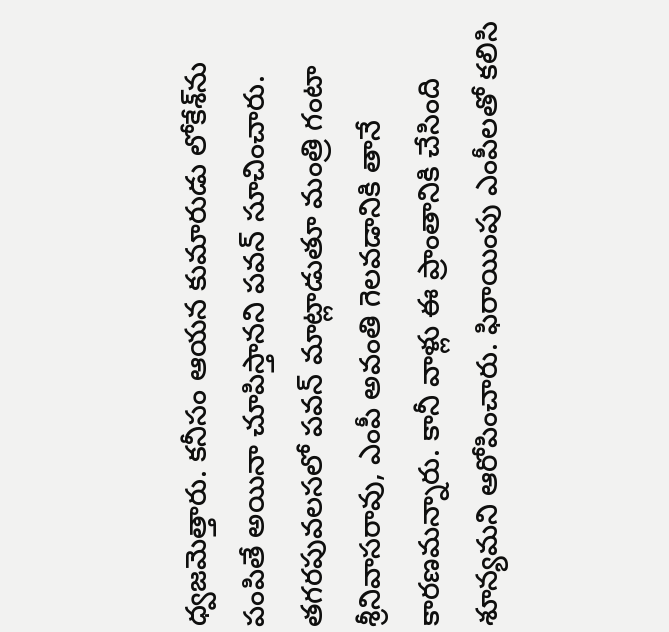ధ్వజమెత్తారు. కనీసం ఆయన కుమారుడు లోకేశ్‌‌ను పంపితే అయినా చూపిస్తానని పవన్ సూచించారు. తగరపువలసలో పవన్ మాట్లాడుతూ మంత్రి గంటా శ్రీనివాసరావు, ఎంపీ అవంతి గెలవడానికి తానే కారణమన్నారు. కానీ వాళ్లు ఈ ప్రాంతానికి చేసింది శూన్యమని ఆరోపించారు. ఫిరాయింపు ఎంపీలతో కలిసి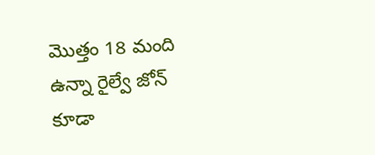మొత్తం 18 మంది ఉన్నా రైల్వే జోన్ కూడా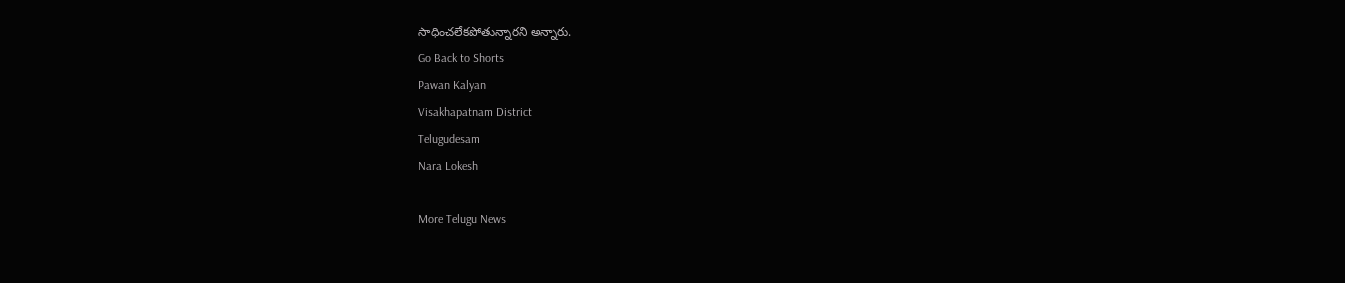సాధించలేకపోతున్నారని అన్నారు.
Go Back to Shorts
Pawan Kalyan
Visakhapatnam District
Telugudesam
Nara Lokesh

More Telugu News